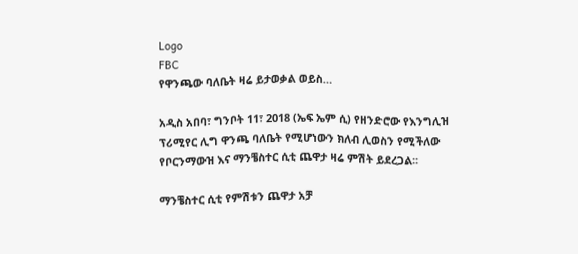Logo
FBC
የዋንጫው ባለቤት ዛሬ ይታወቃል ወይስ…

አዲስ አበባ፣ ግንቦት 11፣ 2018 (ኤፍ ኤም ሲ) የዘንድሮው የእንግሊዝ ፕሪሚየር ሊግ ዋንጫ ባለቤት የሚሆነውን ክለብ ሊወስን የሚችለው የቦርንማውዝ እና ማንቼስተር ሲቲ ጨዋታ ዛሬ ምሽት ይደረጋል፡፡

ማንቼስተር ሲቲ የምሽቱን ጨዋታ አቻ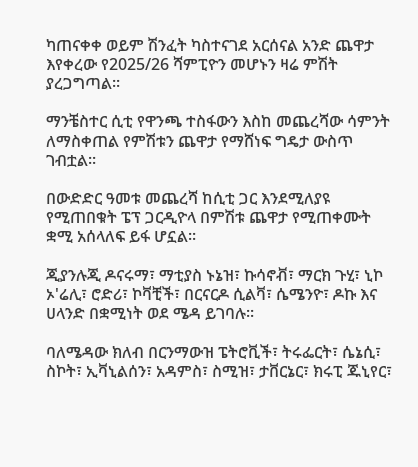ካጠናቀቀ ወይም ሽንፈት ካስተናገደ አርሰናል አንድ ጨዋታ እየቀረው የ2025/26 ሻምፒዮን መሆኑን ዛሬ ምሽት ያረጋግጣል፡፡

ማንቼስተር ሲቲ የዋንጫ ተስፋውን እስከ መጨረሻው ሳምንት ለማስቀጠል የምሽቱን ጨዋታ የማሸነፍ ግዴታ ውስጥ ገብቷል፡፡

በውድድር ዓመቱ መጨረሻ ከሲቲ ጋር እንደሚለያዩ የሚጠበቁት ፔፕ ጋርዲዮላ በምሽቱ ጨዋታ የሚጠቀሙት ቋሚ አሰላለፍ ይፋ ሆኗል፡፡

ጂያንሉጂ ዶናሩማ፣ ማቲያስ ኑኔዝ፣ ኩሳኖቭ፣ ማርክ ጉሂ፣ ኒኮ ኦ'ሬሊ፣ ሮድሪ፣ ኮቫቺች፣ በርናርዶ ሲልቫ፣ ሴሜንዮ፣ ዶኩ እና ሀላንድ በቋሚነት ወደ ሜዳ ይገባሉ፡፡

ባለሜዳው ክለብ በርንማውዝ ፔትሮቪች፣ ትሩፌርት፣ ሴኔሲ፣ ስኮት፣ ኢቫኒልሰን፣ አዳምስ፣ ስሚዝ፣ ታቨርኔር፣ ክሩፒ ጁኒየር፣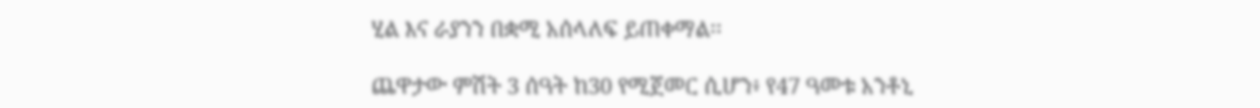ሂል እና ራያንን በቋሚ አሰላለፍ ይጠቀማል፡፡

ጨዋታው ምሽት 3 ሰዓት ከ30 የሚጀመር ሲሆን፥ የ47 ዓመቱ አንቶኒ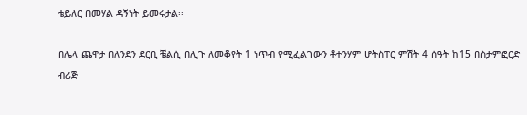ቴይለር በመሃል ዳኝነት ይመሩታል፡፡

በሌላ ጨዋታ በለንደን ደርቢ ቼልሲ በሊጉ ለመቆየት 1 ነጥብ የሚፈልገውን ቶተንሃም ሆትስፐር ምሽት 4 ሰዓት ከ15 በስታምፎርድ ብሪጅ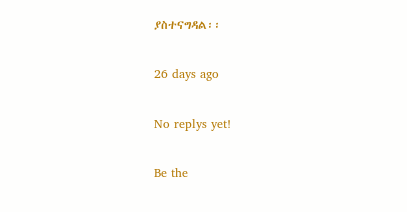ያስተናግዳል፡፡

26 days ago

No replys yet!

Be the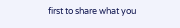first to share what you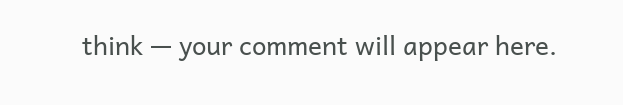think — your comment will appear here.